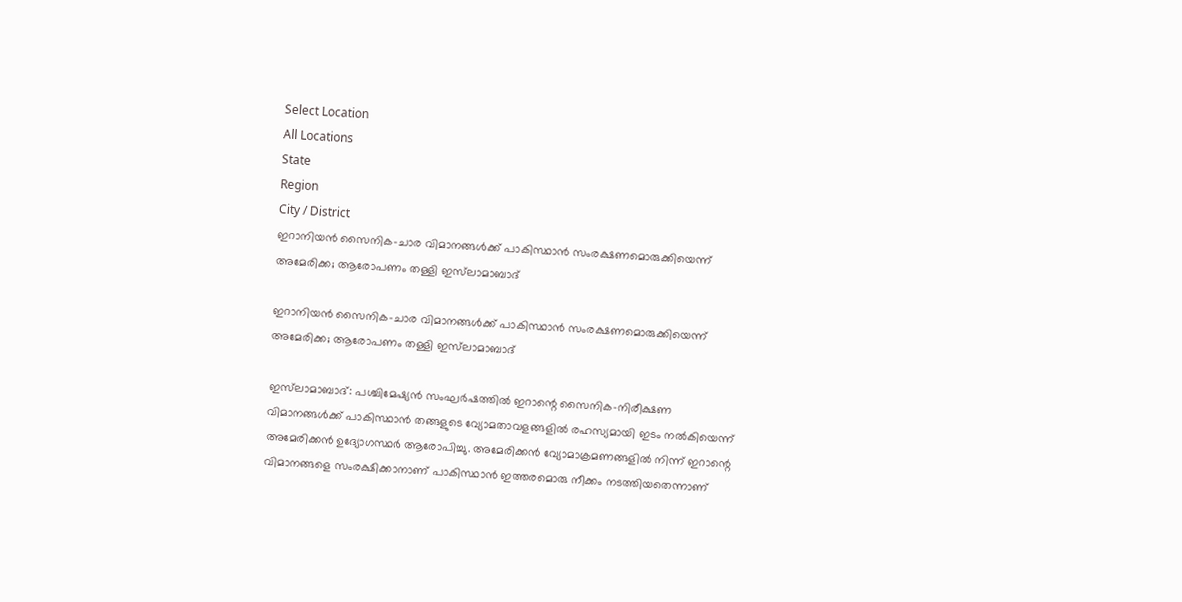Select Location
All Locations
State
Region
City / District
ഇറാനിയൻ സൈനിക-ചാര വിമാനങ്ങൾക്ക് പാകിസ്ഥാൻ സംരക്ഷണമൊരുക്കിയെന്ന് അമേരിക്ക; ആരോപണം തള്ളി ഇസ്‌ലാമാബാദ്

ഇറാനിയൻ സൈനിക-ചാര വിമാനങ്ങൾക്ക് പാകിസ്ഥാൻ സംരക്ഷണമൊരുക്കിയെന്ന് അമേരിക്ക; ആരോപണം തള്ളി ഇസ്‌ലാമാബാദ്

ഇസ്‌ലാമാബാദ്: പശ്ചിമേഷ്യൻ സംഘർഷത്തിൽ ഇറാന്റെ സൈനിക-നിരീക്ഷണ വിമാനങ്ങൾക്ക് പാകിസ്ഥാൻ തങ്ങളുടെ വ്യോമതാവളങ്ങളിൽ രഹസ്യമായി ഇടം നൽകിയെന്ന് അമേരിക്കൻ ഉദ്യോഗസ്ഥർ ആരോപിച്ചു. അമേരിക്കൻ വ്യോമാക്രമണങ്ങളിൽ നിന്ന് ഇറാന്റെ വിമാനങ്ങളെ സംരക്ഷിക്കാനാണ് പാകിസ്ഥാൻ ഇത്തരമൊരു നീക്കം നടത്തിയതെന്നാണ്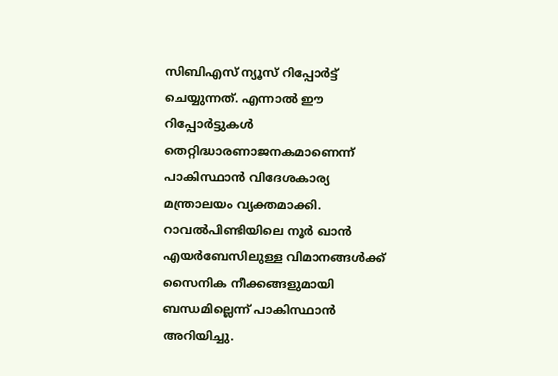സിബിഎസ് ന്യൂസ് റിപ്പോർട്ട് ചെയ്യുന്നത്. എന്നാൽ ഈ റിപ്പോർട്ടുകൾ തെറ്റിദ്ധാരണാജനകമാണെന്ന് പാകിസ്ഥാൻ വിദേശകാര്യ മന്ത്രാലയം വ്യക്തമാക്കി.
റാവൽപിണ്ടിയിലെ നൂർ ഖാൻ എയർബേസിലുള്ള വിമാനങ്ങൾക്ക് സൈനിക നീക്കങ്ങളുമായി ബന്ധമില്ലെന്ന് പാകിസ്ഥാൻ അറിയിച്ചു.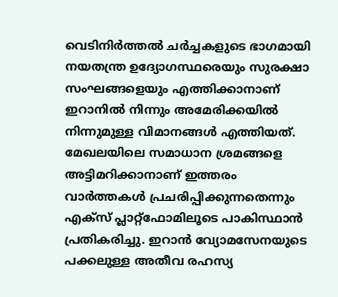വെടിനിർത്തൽ ചർച്ചകളുടെ ഭാഗമായി നയതന്ത്ര ഉദ്യോഗസ്ഥരെയും സുരക്ഷാ സംഘങ്ങളെയും എത്തിക്കാനാണ് ഇറാനിൽ നിന്നും അമേരിക്കയിൽ നിന്നുമുള്ള വിമാനങ്ങൾ എത്തിയത്. മേഖലയിലെ സമാധാന ശ്രമങ്ങളെ അട്ടിമറിക്കാനാണ് ഇത്തരം വാർത്തകൾ പ്രചരിപ്പിക്കുന്നതെന്നും എക്സ് പ്ലാറ്റ്‌ഫോമിലൂടെ പാകിസ്ഥാൻ പ്രതികരിച്ചു. ഇറാൻ വ്യോമസേനയുടെ പക്കലുള്ള അതീവ രഹസ്യ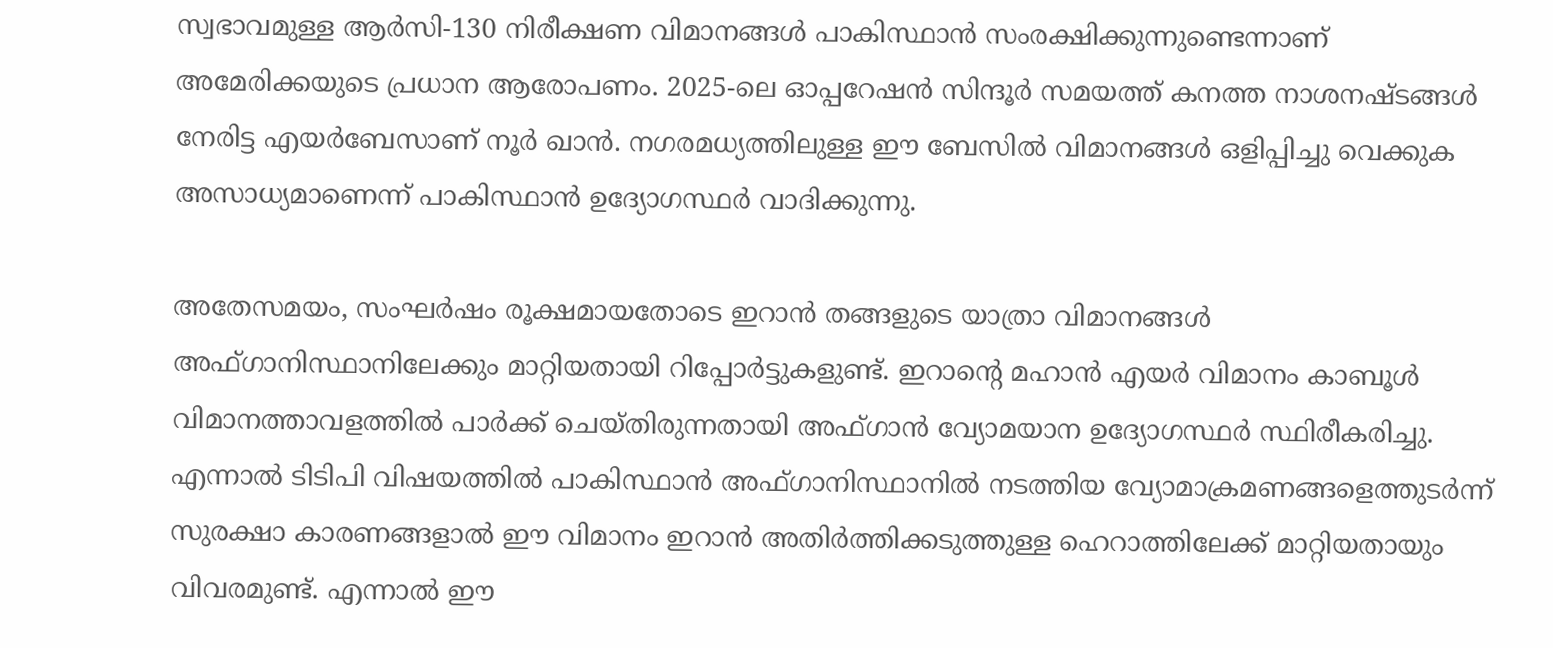സ്വഭാവമുള്ള ആർസി-130 നിരീക്ഷണ വിമാനങ്ങൾ പാകിസ്ഥാൻ സംരക്ഷിക്കുന്നുണ്ടെന്നാണ് അമേരിക്കയുടെ പ്രധാന ആരോപണം. 2025-ലെ ഓപ്പറേഷൻ സിന്ദൂർ സമയത്ത് കനത്ത നാശനഷ്ടങ്ങൾ നേരിട്ട എയർബേസാണ് നൂർ ഖാൻ. നഗരമധ്യത്തിലുള്ള ഈ ബേസിൽ വിമാനങ്ങൾ ഒളിപ്പിച്ചു വെക്കുക അസാധ്യമാണെന്ന് പാകിസ്ഥാൻ ഉദ്യോഗസ്ഥർ വാദിക്കുന്നു.

അതേസമയം, സംഘർഷം രൂക്ഷമായതോടെ ഇറാൻ തങ്ങളുടെ യാത്രാ വിമാനങ്ങൾ അഫ്ഗാനിസ്ഥാനിലേക്കും മാറ്റിയതായി റിപ്പോർട്ടുകളുണ്ട്. ഇറാന്റെ മഹാൻ എയർ വിമാനം കാബൂൾ വിമാനത്താവളത്തിൽ പാർക്ക് ചെയ്തിരുന്നതായി അഫ്ഗാൻ വ്യോമയാന ഉദ്യോഗസ്ഥർ സ്ഥിരീകരിച്ചു. എന്നാൽ ടിടിപി വിഷയത്തിൽ പാകിസ്ഥാൻ അഫ്ഗാനിസ്ഥാനിൽ നടത്തിയ വ്യോമാക്രമണങ്ങളെത്തുടർന്ന് സുരക്ഷാ കാരണങ്ങളാൽ ഈ വിമാനം ഇറാൻ അതിർത്തിക്കടുത്തുള്ള ഹെറാത്തിലേക്ക് മാറ്റിയതായും വിവരമുണ്ട്. എന്നാൽ ഈ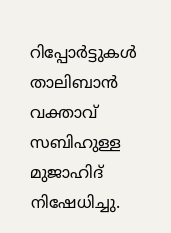റിപ്പോർട്ടുകൾ താലിബാൻ വക്താവ് സബിഹുള്ള മുജാഹിദ് നിഷേധിച്ചു.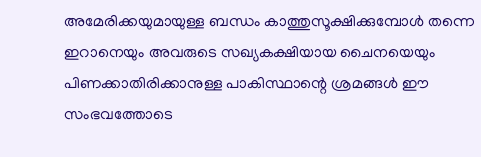അമേരിക്കയുമായുള്ള ബന്ധം കാത്തുസൂക്ഷിക്കുമ്പോൾ തന്നെ ഇറാനെയും അവരുടെ സഖ്യകക്ഷിയായ ചൈനയെയും പിണക്കാതിരിക്കാനുള്ള പാകിസ്ഥാന്റെ ശ്രമങ്ങൾ ഈ സംഭവത്തോടെ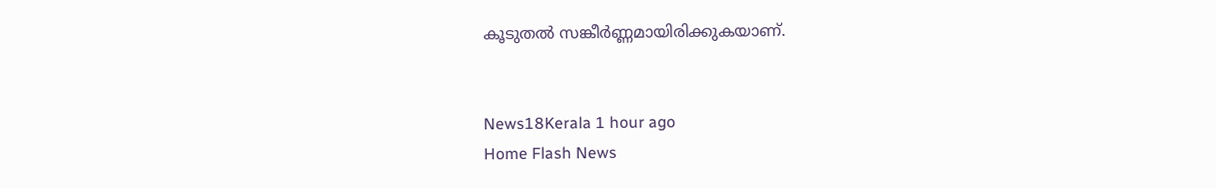കൂടുതൽ സങ്കീർണ്ണമായിരിക്കുകയാണ്.


News18Kerala 1 hour ago
Home Flash News